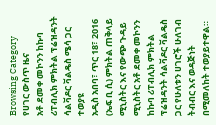Browsing Category
የሀገር ውስጥ ዜና
አቶ ደመቀ መኮንን ከኩባ ሪፐብሊክ ምክትል ፕሬዝዳንት ሳልቫዶር ቫልዴስ ሜሳ ጋር ተወያዩ
አዲስ አበባ፣ ጥር 18፣ 2016 (ኤፍ ቢ ሲ) ምክትል ጠቅላይ ሚኒስትር እና የውጭ ጉዳይ ሚኒስትር አቶ ደመቀ መኮንን ከኩባ ሪፐብሊክ ምክትል ፕሬዝዳንት ሳልቫዶር ቫልዴስ ጋር የሁለቱን ሀገሮች ሁለገብ ትብብር እና ወዳጅነት በሚመለከት ተወያይተዋል።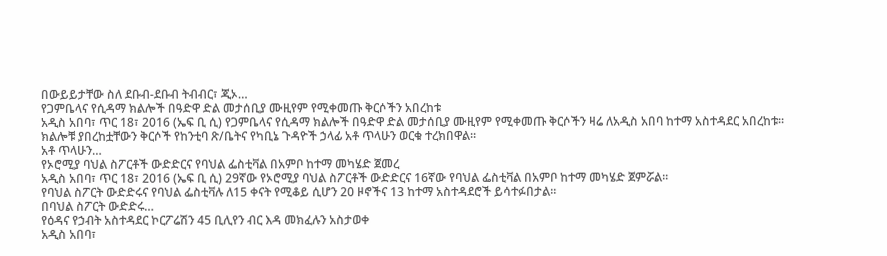በውይይታቸው ስለ ደቡብ-ደቡብ ትብብር፣ ጂኦ…
የጋምቤላና የሲዳማ ክልሎች በዓድዋ ድል መታሰቢያ ሙዚየም የሚቀመጡ ቅርሶችን አበረከቱ
አዲስ አበባ፣ ጥር 18፣ 2016 (ኤፍ ቢ ሲ) የጋምቤላና የሲዳማ ክልሎች በዓድዋ ድል መታሰቢያ ሙዚየም የሚቀመጡ ቅርሶችን ዛሬ ለአዲስ አበባ ከተማ አስተዳደር አበረከቱ።
ክልሎቹ ያበረከቷቸውን ቅርሶች የከንቲባ ጽ/ቤትና የካቢኔ ጉዳዮች ኃላፊ አቶ ጥላሁን ወርቁ ተረክበዋል።
አቶ ጥላሁን…
የኦሮሚያ ባህል ስፖርቶች ውድድርና የባህል ፌስቲቫል በአምቦ ከተማ መካሄድ ጀመረ
አዲስ አበባ፣ ጥር 18፣ 2016 (ኤፍ ቢ ሲ) 29ኛው የኦሮሚያ ባህል ስፖርቶች ውድድርና 16ኛው የባህል ፌስቲቫል በአምቦ ከተማ መካሄድ ጀምሯል፡፡
የባህል ስፖርት ውድድሩና የባህል ፌስቲቫሉ ለ15 ቀናት የሚቆይ ሲሆን 20 ዞኖችና 13 ከተማ አስተዳደሮች ይሳተፉበታል።
በባህል ስፖርት ውድድሩ…
የዕዳና የኃብት አስተዳደር ኮርፖሬሽን 45 ቢሊየን ብር እዳ መክፈሉን አስታወቀ
አዲስ አበባ፣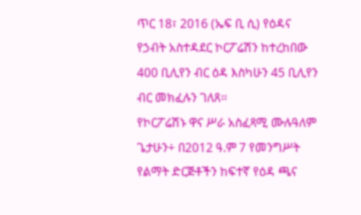ጥር 18፣ 2016 (ኤፍ ቢ ሲ) የዕዳና የኃብት አስተዳደር ኮርፖሬሽን ከተረከበው 400 ቢሊየን ብር ዕዳ እስካሁን 45 ቢሊየን ብር መክፈሉን ገለጸ፡፡
የኮርፖሬሽኑ ዋና ሥራ አስፈጻሚ ሙሉዓለም ጌታሁን÷ በ2012 ዓ.ም 7 የመንግሥት የልማት ድርጅቶችን ከፍተኛ የዕዳ ጫና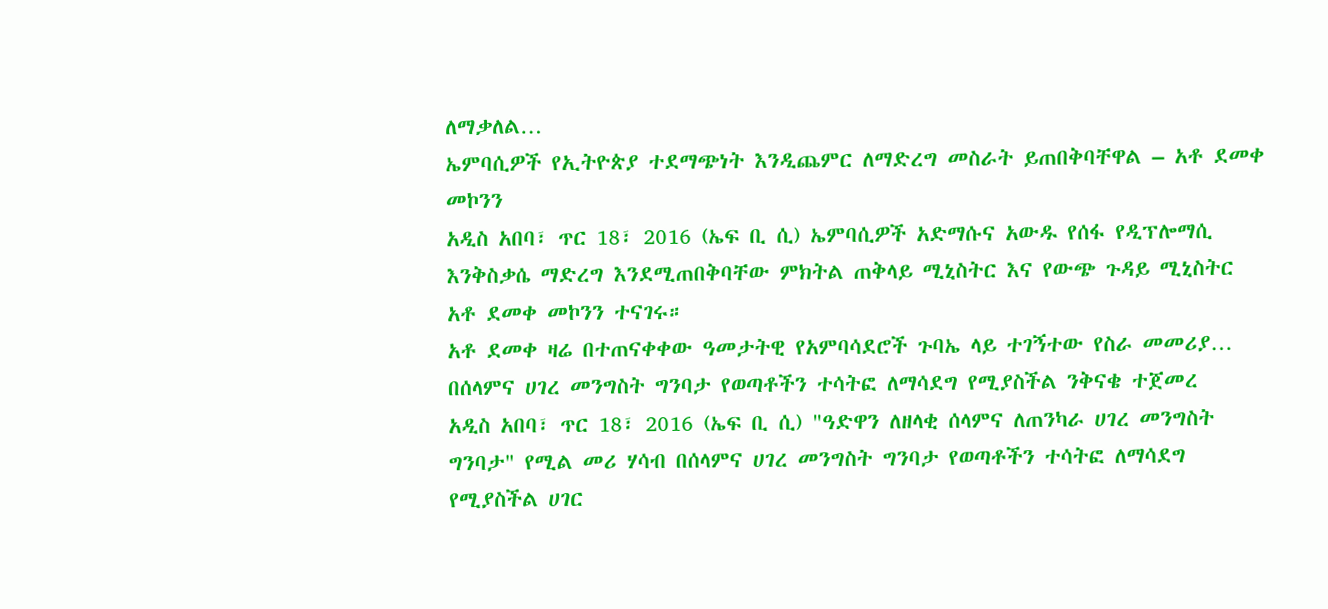ለማቃለል…
ኤምባሲዎች የኢትዮጵያ ተደማጭነት እንዲጨምር ለማድረግ መስራት ይጠበቅባቸዋል – አቶ ደመቀ መኮንን
አዲስ አበባ፣ ጥር 18፣ 2016 (ኤፍ ቢ ሲ) ኤምባሲዎች አድማሱና አውዱ የሰፋ የዲፕሎማሲ እንቅስቃሴ ማድረግ እንደሚጠበቅባቸው ምክትል ጠቅላይ ሚኒስትር እና የውጭ ጉዳይ ሚኒስትር አቶ ደመቀ መኮንን ተናገሩ።
አቶ ደመቀ ዛሬ በተጠናቀቀው ዓመታትዊ የአምባሳደሮች ጉባኤ ላይ ተገኝተው የስራ መመሪያ…
በሰላምና ሀገረ መንግስት ግንባታ የወጣቶችን ተሳትፎ ለማሳደግ የሚያስችል ንቅናቄ ተጀመረ
አዲስ አበባ፣ ጥር 18፣ 2016 (ኤፍ ቢ ሲ) "ዓድዋን ለዘላቂ ሰላምና ለጠንካራ ሀገረ መንግስት ግንባታ" የሚል መሪ ሃሳብ በሰላምና ሀገረ መንግስት ግንባታ የወጣቶችን ተሳትፎ ለማሳደግ የሚያስችል ሀገር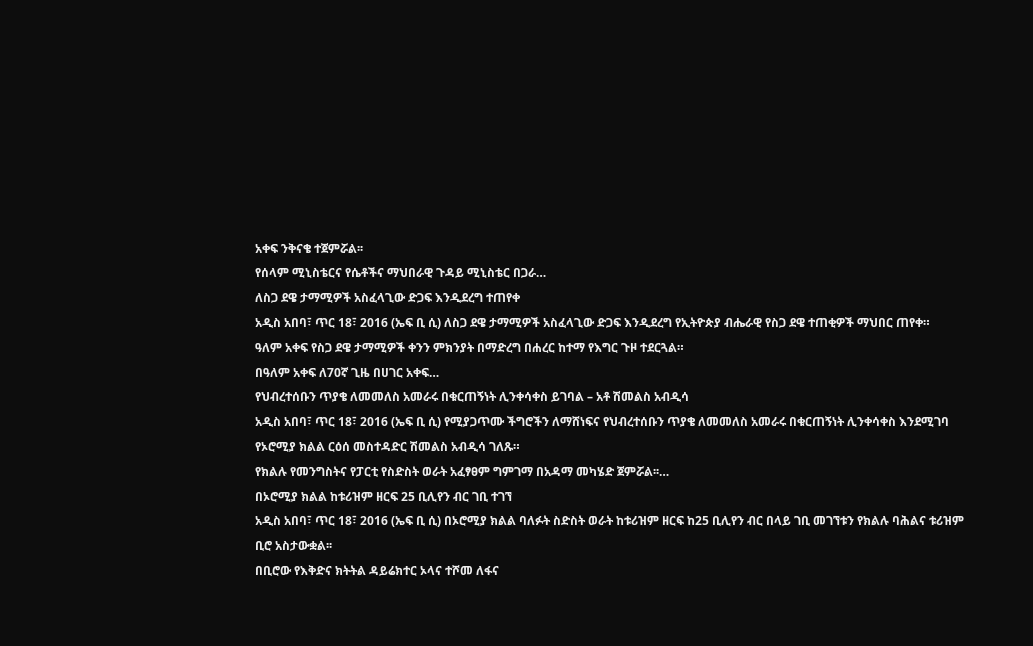አቀፍ ንቅናቄ ተጀምሯል፡፡
የሰላም ሚኒስቴርና የሴቶችና ማህበራዊ ጉዳይ ሚኒስቴር በጋራ…
ለስጋ ደዌ ታማሚዎች አስፈላጊው ድጋፍ እንዲደረግ ተጠየቀ
አዲስ አበባ፣ ጥር 18፣ 2016 (ኤፍ ቢ ሲ) ለስጋ ደዌ ታማሚዎች አስፈላጊው ድጋፍ እንዲደረግ የኢትዮጵያ ብሔራዊ የስጋ ደዌ ተጠቂዎች ማህበር ጠየቀ።
ዓለም አቀፍ የስጋ ደዌ ታማሚዎች ቀንን ምክንያት በማድረግ በሐረር ከተማ የእግር ጉዞ ተደርጓል።
በዓለም አቀፍ ለ70ኛ ጊዜ በሀገር አቀፍ…
የህብረተሰቡን ጥያቄ ለመመለስ አመራሩ በቁርጠኝነት ሊንቀሳቀስ ይገባል – አቶ ሽመልስ አብዲሳ
አዲስ አበባ፣ ጥር 18፣ 2016 (ኤፍ ቢ ሲ) የሚያጋጥሙ ችግሮችን ለማሸነፍና የህብረተሰቡን ጥያቄ ለመመለስ አመራሩ በቁርጠኝነት ሊንቀሳቀስ እንደሚገባ የኦሮሚያ ክልል ርዕሰ መስተዳድር ሽመልስ አብዲሳ ገለጹ።
የክልሉ የመንግስትና የፓርቲ የስድስት ወራት አፈፃፀም ግምገማ በአዳማ መካሄድ ጀምሯል፡፡…
በኦሮሚያ ክልል ከቱሪዝም ዘርፍ 25 ቢሊየን ብር ገቢ ተገኘ
አዲስ አበባ፣ ጥር 18፣ 2016 (ኤፍ ቢ ሲ) በኦሮሚያ ክልል ባለፉት ስድስት ወራት ከቱሪዝም ዘርፍ ከ25 ቢሊየን ብር በላይ ገቢ መገኘቱን የክልሉ ባሕልና ቱሪዝም ቢሮ አስታውቋል፡፡
በቢሮው የእቅድና ክትትል ዳይሬክተር ኦላና ተሾመ ለፋና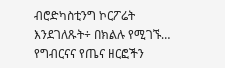ብሮድካስቲንግ ኮርፖሬት እንደገለጹት÷ በክልሉ የሚገኙ…
የግብርናና የጤና ዘርፎችን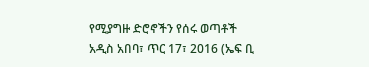የሚያግዙ ድሮኖችን የሰሩ ወጣቶች
አዲስ አበባ፣ ጥር 17፣ 2016 (ኤፍ ቢ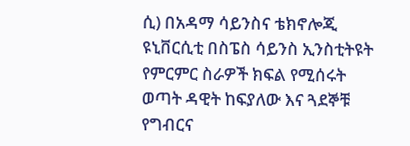ሲ) በአዳማ ሳይንስና ቴክኖሎጂ ዩኒቨርሲቲ በስፔስ ሳይንስ ኢንስቲትዩት የምርምር ስራዎች ክፍል የሚሰሩት ወጣት ዳዊት ከፍያለው እና ጓደኞቹ የግብርና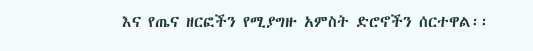እና የጤና ዘርፎችን የሚያግዙ አምስት ድሮኖችን ሰርተዋል፡፡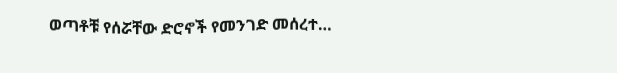ወጣቶቹ የሰሯቸው ድሮኖች የመንገድ መሰረተ…